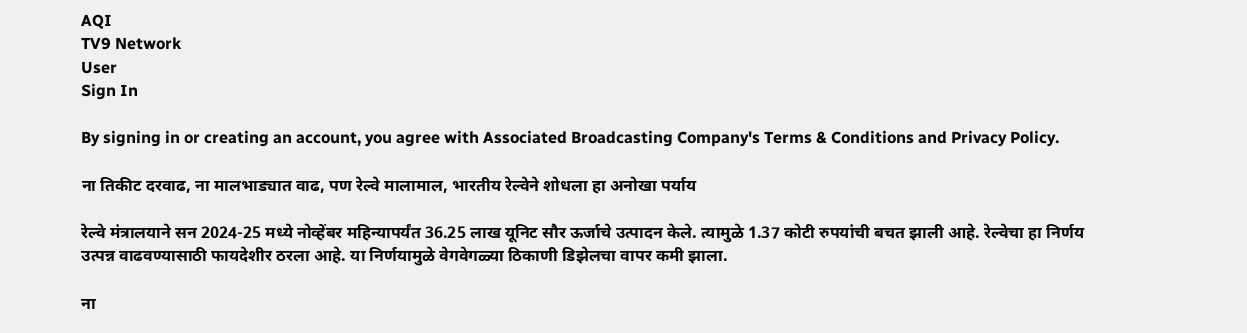AQI
TV9 Network
User
Sign In

By signing in or creating an account, you agree with Associated Broadcasting Company's Terms & Conditions and Privacy Policy.

ना तिकीट दरवाढ, ना मालभाड्यात वाढ, पण रेल्वे मालामाल, भारतीय रेल्वेने शोधला हा अनोखा पर्याय

रेल्वे मंत्रालयाने सन 2024-25 मध्ये नोव्हेंबर महिन्यापर्यंत 36.25 लाख यूनिट सौर ऊर्जाचे उत्पादन केले. त्यामुळे 1.37 कोटी रुपयांची बचत झाली आहे. रेल्वेचा हा निर्णय उत्पन्न वाढवण्यासाठी फायदेशीर ठरला आहे. या निर्णयामुळे वेगवेगळ्या ठिकाणी डिझेलचा वापर कमी झाला.

ना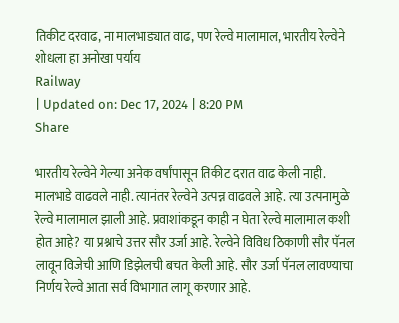तिकीट दरवाढ, ना मालभाड्यात वाढ, पण रेल्वे मालामाल, भारतीय रेल्वेने शोधला हा अनोखा पर्याय
Railway
| Updated on: Dec 17, 2024 | 8:20 PM
Share

भारतीय रेल्वेने गेल्या अनेक वर्षांपासून तिकीट दरात वाढ केली नाही. मालभाडे वाढवले नाही. त्यानंतर रेल्वेने उत्पन्न वाढवले आहे. त्या उत्पनामुळे रेल्वे मालामाल झाली आहे. प्रवाशांकडून काही न घेता रेल्वे मालामाल कशी होत आहे? या प्रश्नाचे उत्तर सौर उर्जा आहे. रेल्वेने विविध ठिकाणी सौर पॅनल लावून विजेची आणि डिझेलची बचत केली आहे. सौर उर्जा पॅनल लावण्याचा निर्णय रेल्वे आता सर्व विभागात लागू करणार आहे.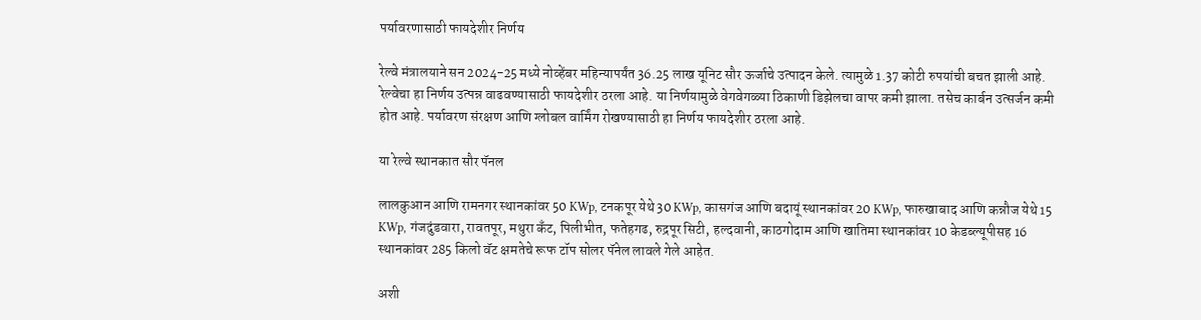पर्यावरणासाठी फायदेशीर निर्णय

रेल्वे मंत्रालयाने सन 2024-25 मध्ये नोव्हेंबर महिन्यापर्यंत 36.25 लाख यूनिट सौर ऊर्जाचे उत्पादन केले. त्यामुळे 1.37 कोटी रुपयांची बचत झाली आहे. रेल्वेचा हा निर्णय उत्पन्न वाढवण्यासाठी फायदेशीर ठरला आहे. या निर्णयामुळे वेगवेगळ्या ठिकाणी डिझेलचा वापर कमी झाला. तसेच कार्बन उत्सर्जन कमी होत आहे. पर्यावरण संरक्षण आणि ग्लोबल वार्मिंग रोखण्यासाठी हा निर्णय फायदेशीर ठरला आहे.

या रेल्वे स्थानकात सौर पॅनल

लालकुआन आणि रामनगर स्थानकांवर 50 KWp, टनकपूर येथे 30 KWp, कासगंज आणि बदायूं स्थानकांवर 20 KWp, फारुखाबाद आणि कन्नौज येथे 15 KWp, गंजदुंडवारा, रावतपूर, मथुरा कँट, पिलीभीत, फतेहगढ, रुद्रपूर सिटी, हल्दवानी, काठगोदाम आणि खातिमा स्थानकांवर 10 केडब्ल्यूपीसह 16 स्थानकांवर 285 किलो वॅट क्षमतेचे रूफ टॉप सोलर पॅनेल लावले गेले आहेत.

अशी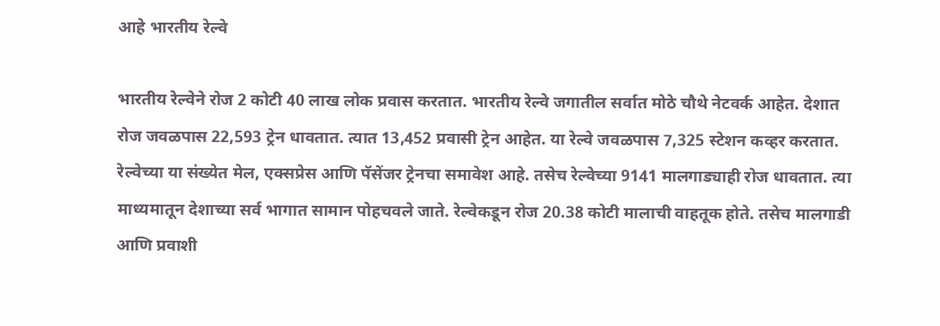आहे भारतीय रेल्वे

भारतीय रेल्वेने रोज 2 कोटी 40 लाख लोक प्रवास करतात. भारतीय रेल्वे जगातील सर्वात मोठे चौथे नेटवर्क आहेत. देशात रोज जवळपास 22,593 ट्रेन धावतात. त्यात 13,452 प्रवासी ट्रेन आहेत. या रेल्वे जवळपास 7,325 स्टेशन कव्हर करतात. रेल्वेच्या या संख्येत मेल, एक्सप्रेस आणि पॅसेंजर ट्रेनचा समावेश आहे. तसेच रेल्वेच्या 9141 मालगाड्याही रोज धावतात. त्या माध्यमातून देशाच्या सर्व भागात सामान पोहचवले जाते. रेल्वेकडून रोज 20.38 कोटी मालाची वाहतूक होते. तसेच मालगाडी आणि प्रवाशी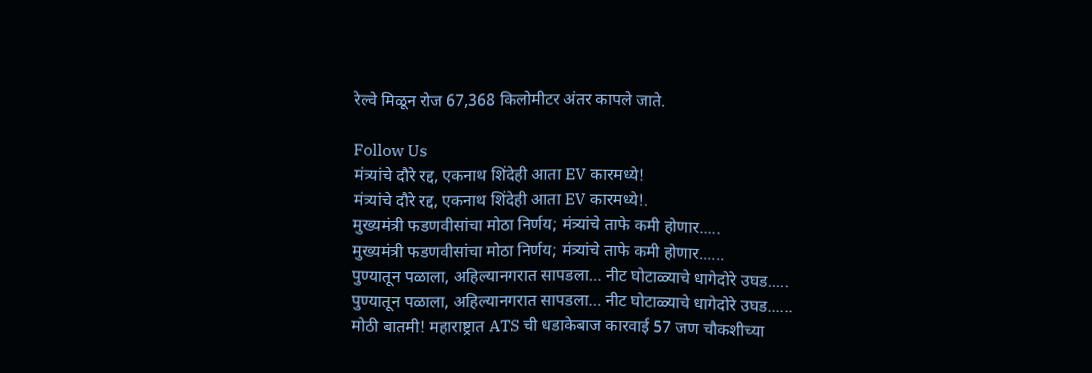रेल्वे मिळून रोज 67,368 किलोमीटर अंतर कापले जाते.

Follow Us
मंत्र्यांचे दौरे रद्द, एकनाथ शिंदेही आता EV कारमध्ये!
मंत्र्यांचे दौरे रद्द, एकनाथ शिंदेही आता EV कारमध्ये!.
मुख्यमंत्री फडणवीसांचा मोठा निर्णय; मंत्र्यांचे ताफे कमी होणार.....
मुख्यमंत्री फडणवीसांचा मोठा निर्णय; मंत्र्यांचे ताफे कमी होणार......
पुण्यातून पळाला, अहिल्यानगरात सापडला… नीट घोटाळ्याचे धागेदोरे उघड.....
पुण्यातून पळाला, अहिल्यानगरात सापडला… नीट घोटाळ्याचे धागेदोरे उघड......
मोठी बातमी! महाराष्ट्रात ATS ची धडाकेबाज कारवाई 57 जण चौकशीच्या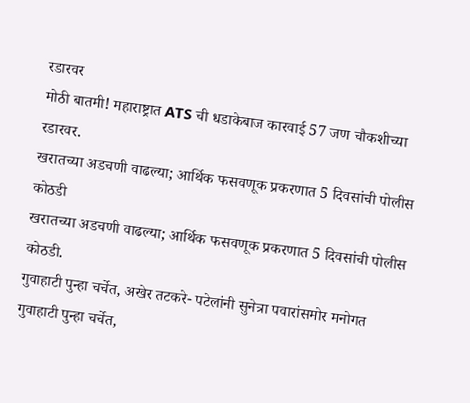रडारवर
मोठी बातमी! महाराष्ट्रात ATS ची धडाकेबाज कारवाई 57 जण चौकशीच्या रडारवर.
खरातच्या अडचणी वाढल्या; आर्थिक फसवणूक प्रकरणात 5 दिवसांची पोलीस कोठडी
खरातच्या अडचणी वाढल्या; आर्थिक फसवणूक प्रकरणात 5 दिवसांची पोलीस कोठडी.
गुवाहाटी पुन्हा चर्चेत, अखेर तटकरे- पटेलांनी सुनेत्रा पवारांसमोर मनोगत
गुवाहाटी पुन्हा चर्चेत,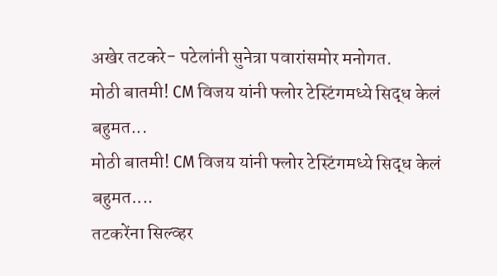अखेर तटकरे- पटेलांनी सुनेत्रा पवारांसमोर मनोगत.
मोठी बातमी! CM विजय यांनी फ्लोर टेस्टिंगमध्ये सिद्ध केलं बहुमत...
मोठी बातमी! CM विजय यांनी फ्लोर टेस्टिंगमध्ये सिद्ध केलं बहुमत....
तटकरेंना सिल्व्हर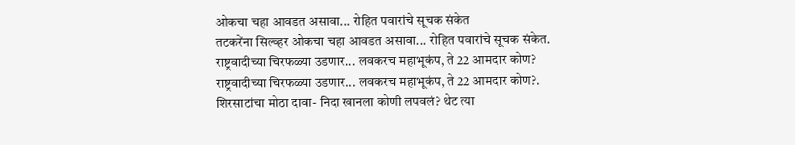ओकचा चहा आवडत असावा... रोहित पवारांचे सूचक संकेत
तटकरेंना सिल्व्हर ओकचा चहा आवडत असावा... रोहित पवारांचे सूचक संकेत.
राष्ट्रवादीच्या चिरफळ्या उडणार... लवकरच महाभूकंप, ते 22 आमदार कोण?
राष्ट्रवादीच्या चिरफळ्या उडणार... लवकरच महाभूकंप, ते 22 आमदार कोण?.
शिरसाटांचा मोठा दावा- निदा खानला कोणी लपवलं? थेट त्या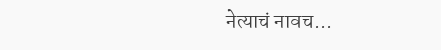नेत्याचं नावच...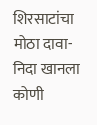शिरसाटांचा मोठा दावा- निदा खानला कोणी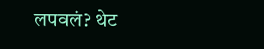लपवलं? थेट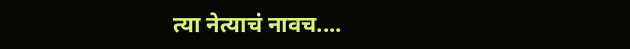त्या नेत्याचं नावच....